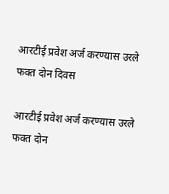आरटीई प्रवेश अर्ज करण्यास उरले फक्त दोन दिवस

आरटीई प्रवेश अर्ज करण्यास उरले  फक्त दोन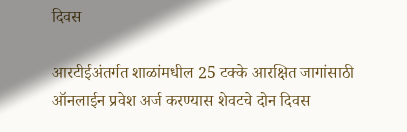दिवस

आरटीईअंतर्गत शाळांमधील 25 टक्के आरक्षित जागांसाठी ऑनलाईन प्रवेश अर्ज करण्यास शेवटचे दोन दिवस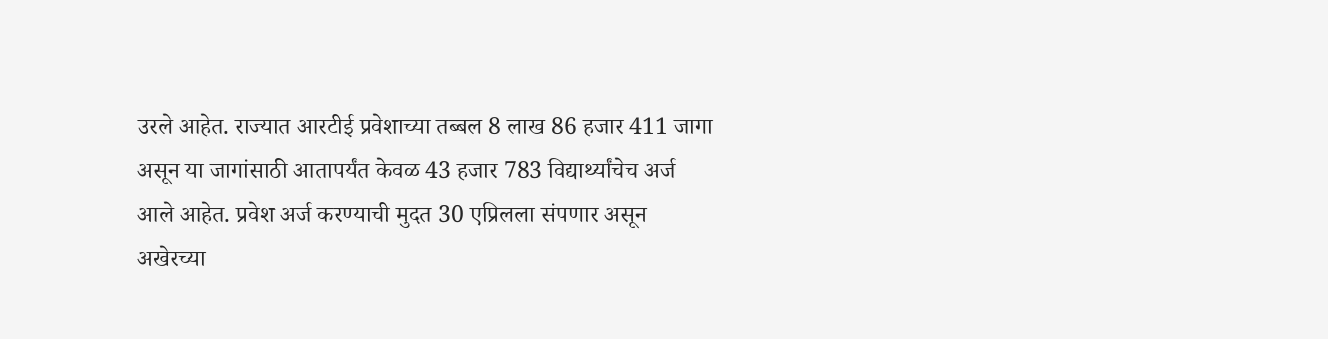उरले आहेत. राज्यात आरटीई प्रवेशाच्या तब्बल 8 लाख 86 हजार 411 जागा असून या जागांसाठी आतापर्यंत केवळ 43 हजार 783 विद्यार्थ्यांचेच अर्ज आले आहेत. प्रवेश अर्ज करण्याची मुदत 30 एप्रिलला संपणार असून अखेरच्या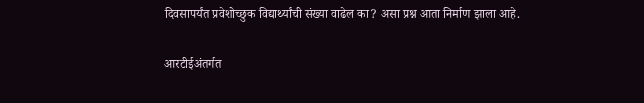दिवसापर्यंत प्रवेशोच्छुक विद्यार्थ्यांची संख्या वाढेल का? असा प्रश्न आता निर्माण झाला आहे.

आरटीईअंतर्गत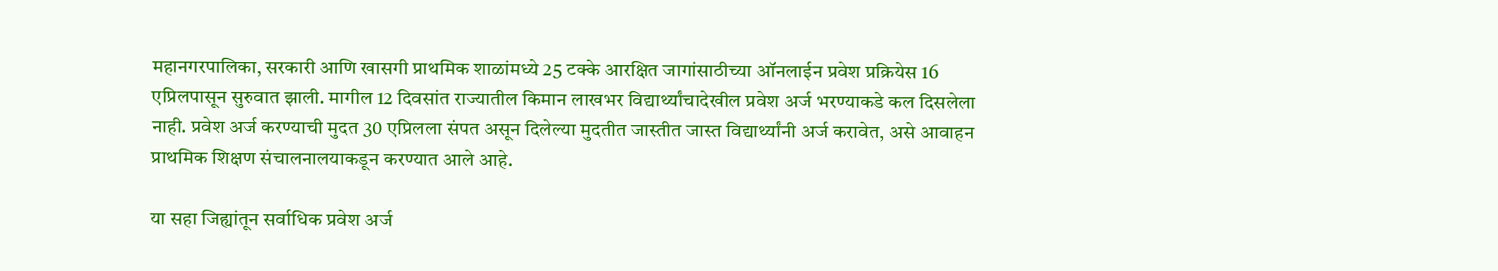महानगरपालिका, सरकारी आणि खासगी प्राथमिक शाळांमध्ये 25 टक्के आरक्षित जागांसाठीच्या ऑनलाईन प्रवेश प्रक्रियेस 16 एप्रिलपासून सुरुवात झाली. मागील 12 दिवसांत राज्यातील किमान लाखभर विद्यार्थ्यांचादेखील प्रवेश अर्ज भरण्याकडे कल दिसलेला नाही. प्रवेश अर्ज करण्याची मुदत 30 एप्रिलला संपत असून दिलेल्या मुदतीत जास्तीत जास्त विद्यार्थ्यांनी अर्ज करावेत, असे आवाहन प्राथमिक शिक्षण संचालनालयाकडून करण्यात आले आहे.

या सहा जिह्यांतून सर्वाधिक प्रवेश अर्ज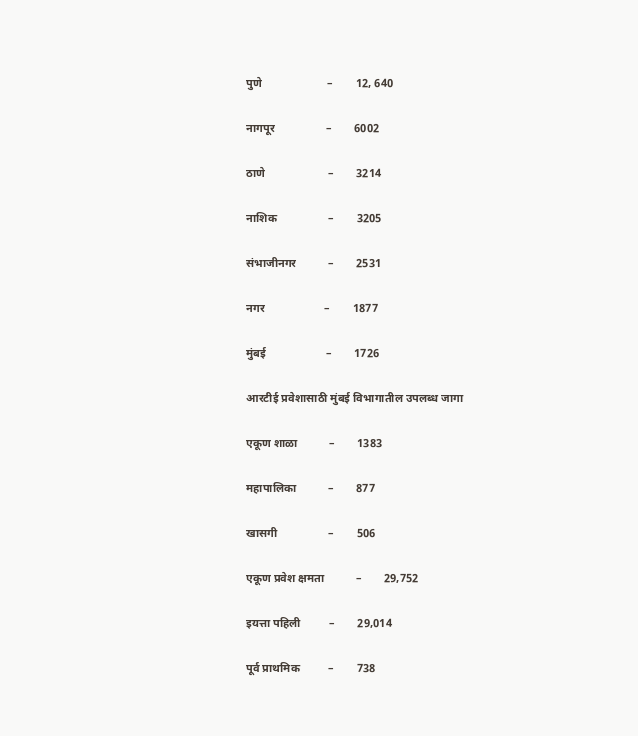पुणे                       –        12, 640

नागपूर                  –        6002

ठाणे                      –        3214

नाशिक                  –        3205

संभाजीनगर           –        2531

नगर                     –        1877

मुंबई                     –        1726

आरटीई प्रवेशासाठी मुंबई विभागातील उपलब्ध जागा

एकूण शाळा           –        1383

महापालिका           –        877

खासगी                  –        506

एकूण प्रवेश क्षमता           –        29,752

इयत्ता पहिली          –        29,014

पूर्व प्राथमिक          –        738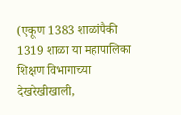(एकूण 1383 शाळांपैकी 1319 शाळा या महापालिका शिक्षण विभागाच्या देखरेखीखाली,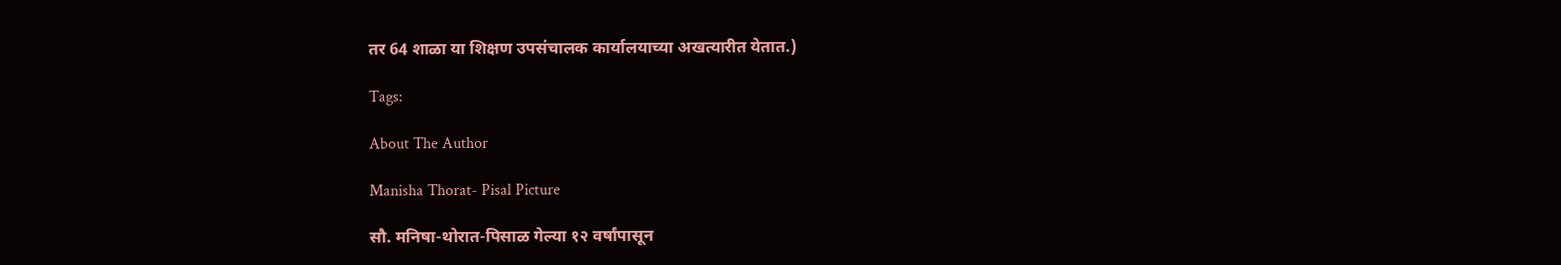तर 64 शाळा या शिक्षण उपसंचालक कार्यालयाच्या अखत्यारीत येतात.)

Tags:

About The Author

Manisha Thorat- Pisal Picture

सौ. मनिषा-थोरात-पिसाळ गेल्या १२ वर्षांपासून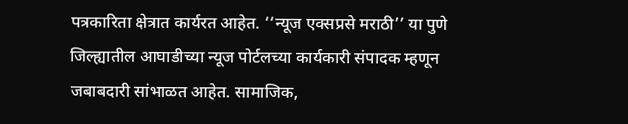पत्रकारिता क्षेत्रात कार्यरत आहेत. ‘‘न्यूज एक्सप्रसे मराठी’’ या पुणे जिल्ह्यातील आघाडीच्या न्यूज पोर्टलच्या कार्यकारी संपादक म्हणून जबाबदारी सांभाळत आहेत. सामाजिक,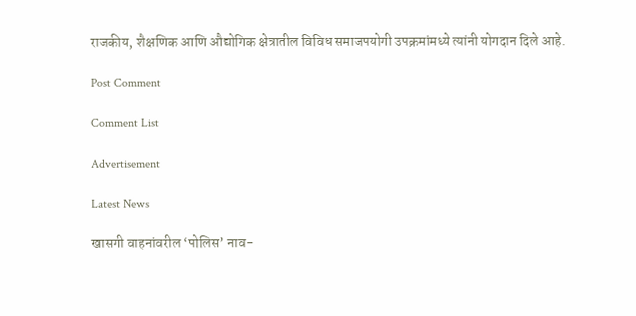राजकीय, शैक्षणिक आणि औद्योगिक क्षेत्रातील विविध समाजपयोगी उपक्रमांमध्ये त्यांनी योगदान दिले आहे.

Post Comment

Comment List

Advertisement

Latest News

खासगी वाहनांवरील ‘पोलिस’ नाव-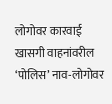लोगोवर कारवाई खासगी वाहनांवरील ‘पोलिस’ नाव-लोगोवर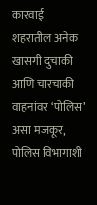कारवाई
शहरातील अनेक खासगी दुचाकी आणि चारचाकी वाहनांवर ‘पोलिस’ असा मजकूर, पोलिस विभागाशी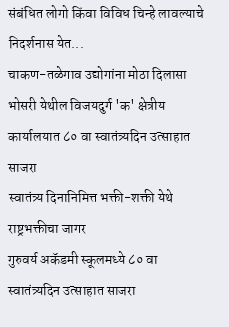संबंधित लोगो किंवा विविध चिन्हे लावल्याचे निदर्शनास येत...
चाकण-तळेगाव उद्योगांना मोठा दिलासा
भोसरी येथील विजयदुर्ग 'क' क्षेत्रीय कार्यालयात ८० वा स्वातंत्र्यदिन उत्साहात साजरा
स्वातंत्र्य दिनानिमित्त भक्ती-शक्ती येथे राष्ट्रभक्तीचा जागर
गुरुवर्य अकॅडमी स्कूलमध्ये ८० वा स्वातंत्र्यदिन उत्साहात साजरा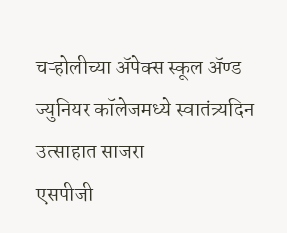चऱ्होलीच्या अ‍ॅपेक्स स्कूल अ‍ॅण्ड ज्युनियर कॉलेजमध्ये स्वातंत्र्यदिन उत्साहात साजरा
एसपीजी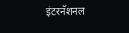इंटरनॅशनल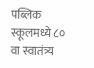पब्लिक स्कूलमध्ये ८० वा स्वातंत्र्य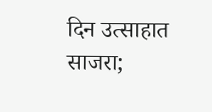दिन उत्साहात साजरा;